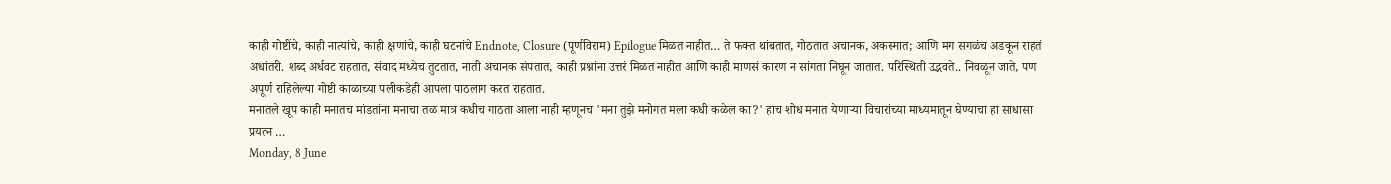काही गोष्टींचे, काही नात्यांचे, काही क्षणांचे, काही घटनांचे Endnote, Closure (पूर्णविराम) Epilogue मिळत नाहीत… ते फक्त थांबतात, गोठतात अचानक, अकस्मात; आणि मग सगळंच अडकून राहतं अधांतरी. शब्द अर्धवट राहतात, संवाद मध्येच तुटतात, नाती अचानक संपतात, काही प्रश्नांना उत्तरं मिळत नाहीत आणि काही माणसं कारण न सांगता निघून जातात. परिस्थिती उद्भवते.. निवळून जाते, पण अपूर्ण राहिलेल्या गोष्टी काळाच्या पलीकडेही आपला पाठलाग करत राहतात.
मनातले खूप काही मनातच मांडतांना मनाचा तळ मात्र कधीच गाठता आला नाही म्हणूनच 'मना तुझे मनोगत मला कधी कळेल का?' हाच शोध मनात येणाऱ्या विचारांच्या माध्यमातून घेण्याचा हा साधासा प्रयत्न …
Monday, 8 June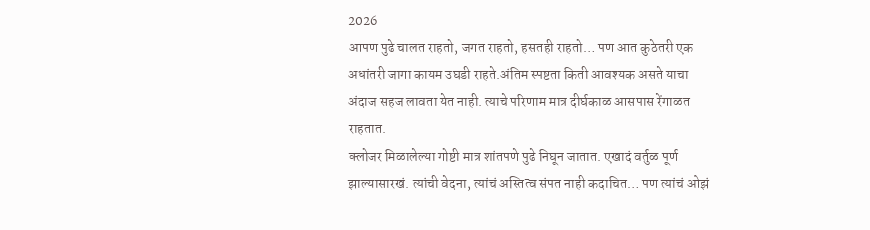2026
आपण पुढे चालत राहतो, जगत राहतो, हसतही राहतो… पण आत कुठेतरी एक अधांतरी जागा कायम उघडी राहते.अंतिम स्पष्टता किती आवश्यक असते याचा अंदाज सहज लावता येत नाही. त्याचे परिणाम मात्र दीर्घकाळ आसपास रेंगाळत राहतात.
क्लोजर मिळालेल्या गोष्टी मात्र शांतपणे पुढे निघून जातात. एखादं वर्तुळ पूर्ण झाल्यासारखं. त्यांची वेदना, त्यांचं अस्तित्व संपत नाही कदाचित… पण त्यांचं ओझं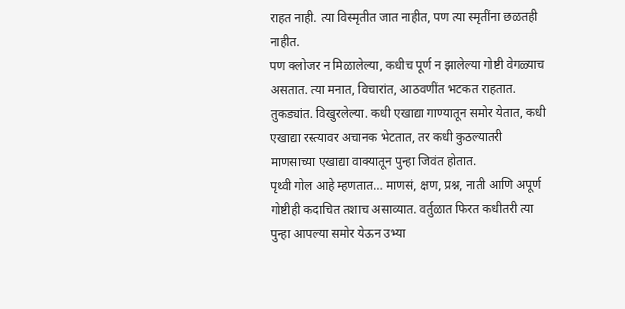राहत नाही. त्या विस्मृतीत जात नाहीत, पण त्या स्मृतींना छळतही नाहीत.
पण क्लोजर न मिळालेल्या, कधीच पूर्ण न झालेल्या गोष्टी वेगळ्याच असतात. त्या मनात, विचारांत, आठवणींत भटकत राहतात. तुकड्यांत. विखुरलेल्या. कधी एखाद्या गाण्यातून समोर येतात, कधी एखाद्या रस्त्यावर अचानक भेटतात, तर कधी कुठल्यातरी माणसाच्या एखाद्या वाक्यातून पुन्हा जिवंत होतात.
पृथ्वी गोल आहे म्हणतात… माणसं, क्षण, प्रश्न, नाती आणि अपूर्ण गोष्टीही कदाचित तशाच असाव्यात. वर्तुळात फिरत कधीतरी त्या पुन्हा आपल्या समोर येऊन उभ्या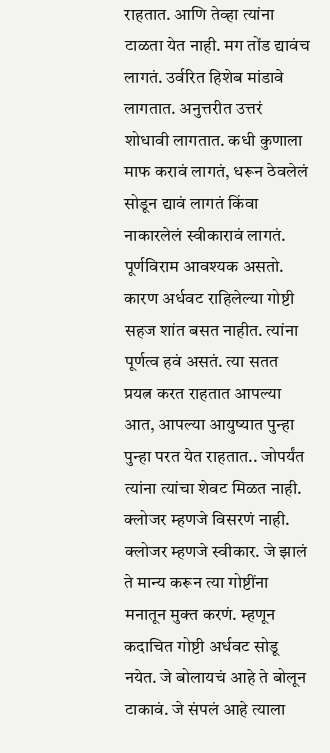राहतात. आणि तेव्हा त्यांना टाळता येत नाही. मग तोंड द्यावंच लागतं. उर्वरित हिशेब मांडावे लागतात. अनुत्तरीत उत्तरं शोधावी लागतात. कधी कुणाला माफ करावं लागतं, धरून ठेवलेलं सोडून द्यावं लागतं किंवा नाकारलेलं स्वीकारावं लागतं. पूर्णविराम आवश्यक असतो. कारण अर्धवट राहिलेल्या गोष्टी सहज शांत बसत नाहीत. त्यांना पूर्णत्व हवं असतं. त्या सतत प्रयत्न करत राहतात आपल्या आत, आपल्या आयुष्यात पुन्हा पुन्हा परत येत राहतात.. जोपर्यंत त्यांना त्यांचा शेवट मिळत नाही.
क्लोजर म्हणजे विसरणं नाही. क्लोजर म्हणजे स्वीकार. जे झालं ते मान्य करून त्या गोष्टींना मनातून मुक्त करणं. म्हणून कदाचित गोष्टी अर्धवट सोडू नयेत. जे बोलायचं आहे ते बोलून टाकावं. जे संपलं आहे त्याला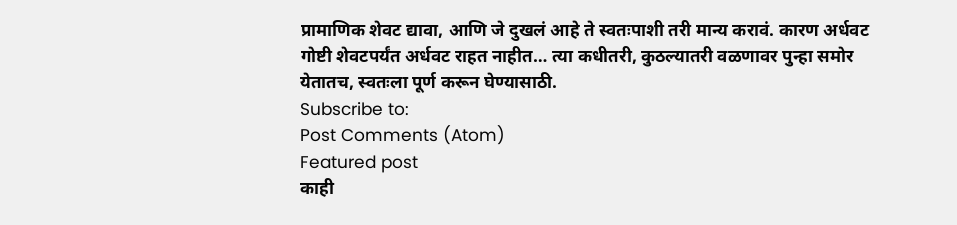प्रामाणिक शेवट द्यावा, आणि जे दुखलं आहे ते स्वतःपाशी तरी मान्य करावं. कारण अर्धवट गोष्टी शेवटपर्यंत अर्धवट राहत नाहीत… त्या कधीतरी, कुठल्यातरी वळणावर पुन्हा समोर येतातच, स्वतःला पूर्ण करून घेण्यासाठी.
Subscribe to:
Post Comments (Atom)
Featured post
काही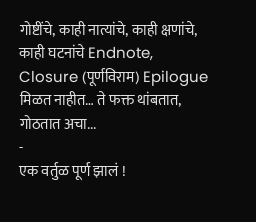गोष्टींचे, काही नात्यांचे, काही क्षणांचे, काही घटनांचे Endnote, Closure (पूर्णविराम) Epilogue मिळत नाहीत… ते फक्त थांबतात, गोठतात अचा...
-
एक वर्तुळ पूर्ण झालं !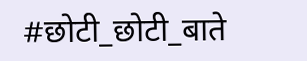#छोटी_छोटी_बाते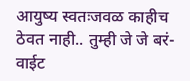आयुष्य स्वतःजवळ काहीच ठेवत नाही.. तुम्ही जे जे बरं-वाईट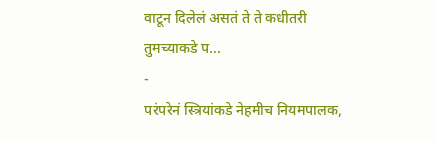वाटून दिलेलं असतं ते ते कधीतरी तुमच्याकडे प...
-
परंपरेनं स्त्रियांकडे नेहमीच नियमपालक,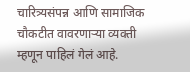चारित्र्यसंपन्न आणि सामाजिक चौकटीत वावरणाऱ्या व्यक्ती म्हणून पाहिलं गेलं आहे.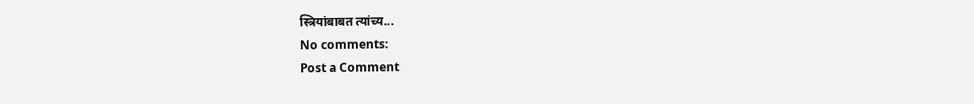स्त्रियांबाबत त्यांच्य...
No comments:
Post a Comment